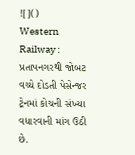![]()
Western Railway : પ્રતાપનગરથી જોબટ વચ્ચે દોડતી પેસેન્જર ટ્રેનમાં કોચની સંખ્યા વધારવાની માંગ ઉઠી છે.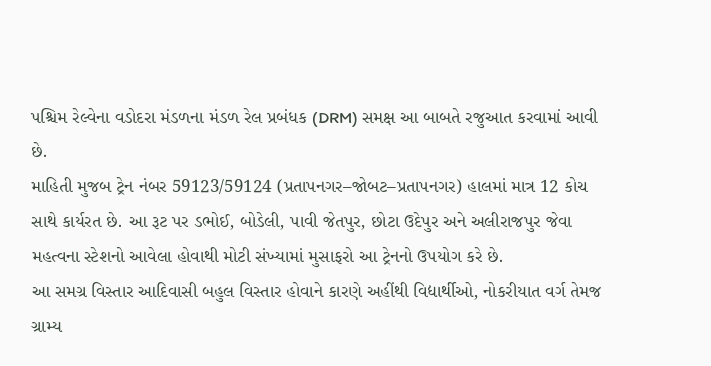પશ્ચિમ રેલ્વેના વડોદરા મંડળના મંડળ રેલ પ્રબંધક (DRM) સમક્ષ આ બાબતે રજુઆત કરવામાં આવી છે.
માહિતી મુજબ ટ્રેન નંબર 59123/59124 (પ્રતાપનગર–જોબટ–પ્રતાપનગર) હાલમાં માત્ર 12 કોચ સાથે કાર્યરત છે. આ રૂટ પર ડભોઈ, બોડેલી, પાવી જેતપુર, છોટા ઉદેપુર અને અલીરાજપુર જેવા મહત્વના સ્ટેશનો આવેલા હોવાથી મોટી સંખ્યામાં મુસાફરો આ ટ્રેનનો ઉપયોગ કરે છે.
આ સમગ્ર વિસ્તાર આદિવાસી બહુલ વિસ્તાર હોવાને કારણે અહીંથી વિદ્યાર્થીઓ, નોકરીયાત વર્ગ તેમજ ગ્રામ્ય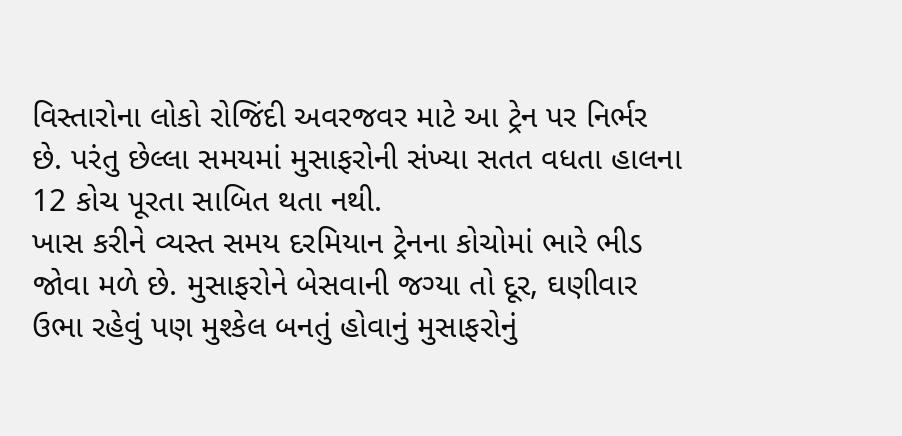વિસ્તારોના લોકો રોજિંદી અવરજવર માટે આ ટ્રેન પર નિર્ભર છે. પરંતુ છેલ્લા સમયમાં મુસાફરોની સંખ્યા સતત વધતા હાલના 12 કોચ પૂરતા સાબિત થતા નથી.
ખાસ કરીને વ્યસ્ત સમય દરમિયાન ટ્રેનના કોચોમાં ભારે ભીડ જોવા મળે છે. મુસાફરોને બેસવાની જગ્યા તો દૂર, ઘણીવાર ઉભા રહેવું પણ મુશ્કેલ બનતું હોવાનું મુસાફરોનું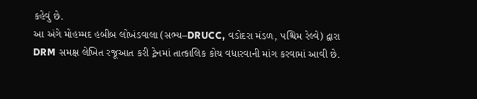કહેવું છે.
આ અંગે મોહમ્મદ હબીબ લોખંડવાલા (સભ્ય–DRUCC, વડોદરા મંડળ, પશ્ચિમ રેલ્વે) દ્વારા DRM સમક્ષ લેખિત રજૂઆત કરી ટ્રેનમાં તાત્કાલિક કોચ વધારવાની માંગ કરવામાં આવી છે.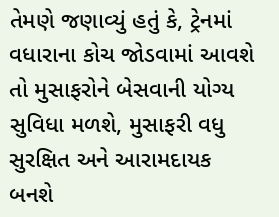તેમણે જણાવ્યું હતું કે, ટ્રેનમાં વધારાના કોચ જોડવામાં આવશે તો મુસાફરોને બેસવાની યોગ્ય સુવિધા મળશે, મુસાફરી વધુ સુરક્ષિત અને આરામદાયક બનશે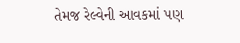તેમજ રેલ્વેની આવકમાં પણ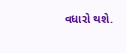વધારો થશે.